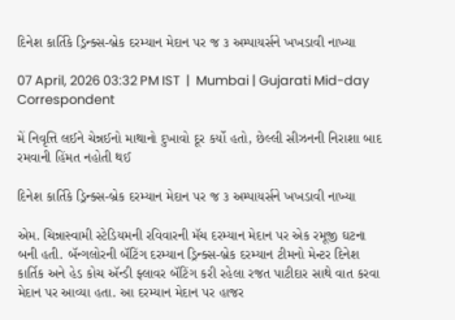દિનેશ કાર્તિકે ડ્રિન્ક્સ-બ્રેક દરમ્યાન મેદાન પર જ ૩ અમ્પાયર્સને ખખડાવી નાખ્યા

07 April, 2026 03:32 PM IST  |  Mumbai | Gujarati Mid-day Correspondent

મેં નિવૃત્તિ લઈને ચેન્નઈનો માથાનો દુખાવો દૂર કર્યો હતો, છેલ્લી સીઝનની નિરાશા બાદ રમવાની હિંમત નહોતી થઈ

દિનેશ કાર્તિકે ડ્રિન્ક્સ-બ્રેક દરમ્યાન મેદાન પર જ ૩ અમ્પાયર્સને ખખડાવી નાખ્યા

એમ. ચિન્નાસ્વામી સ્ટેડિયમની રવિવારની મૅચ દરમ્યાન મેદાન પર એક રમૂજી ઘટના બની હતી. બૅન્ગલોરની બૅટિંગ દરમ્યાન ડ્રિન્ક્સ-બ્રેક દરમ્યાન ટીમનો મેન્ટર દિનેશ કાર્તિક અને હેડ કોચ ઍન્ડી ફ્લાવર બૅટિંગ કરી રહેલા રજત પાટીદાર સાથે વાત કરવા મેદાન પર આવ્યા હતા. આ દરમ્યાન મેદાન પર હાજર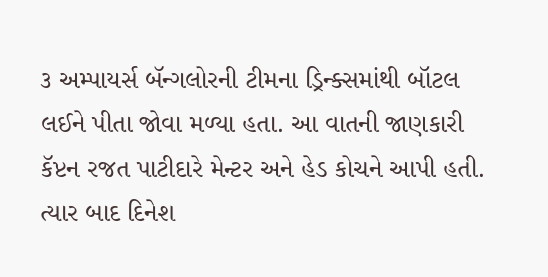૩ અમ્પાયર્સ બૅન્ગલોરની ટીમના ડ્રિન્ક્સમાંથી બૉટલ લઈને પીતા જોવા મળ્યા હતા. આ વાતની જાણકારી કૅપ્ટન રજત પાટીદારે મેન્ટર અને હેડ કોચને આપી હતી. ત્યાર બાદ દિનેશ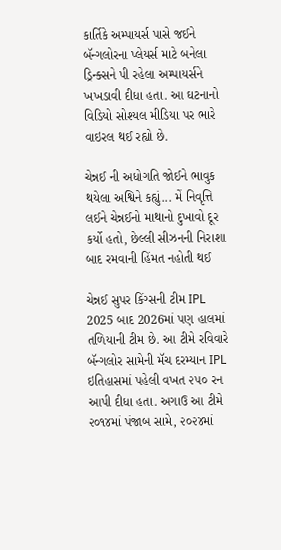કાર્તિકે અમ્પાયર્સ પાસે જઈને બૅન્ગલોરના પ્લેયર્સ માટે બનેલા ડ્રિન્ક્સને પી રહેલા અમ્પાયર્સને ખખડાવી દીધા હતા. આ ઘટનાનો વિડિયો સોશ્યલ મીડિયા પર ભારે વાઇરલ થઈ રહ્યો છે.

ચેન્નઈ ની અધોગતિ જોઈને ભાવુક થયેલા અશ્વિને કહ્યું... મેં નિવૃત્તિ લઈને ચેન્નઈનો માથાનો દુખાવો દૂર કર્યો હતો, છેલ્લી સીઝનની નિરાશા બાદ રમવાની હિંમત નહોતી થઈ

ચેન્નઈ સુપર કિંગ્સની ટીમ IPL 2025 બાદ 2026માં પણ હાલમાં તળિયાની ટીમ છે. આ ટીમે રવિવારે બૅન્ગલોર સામેની મૅચ દરમ્યાન IPL ઇતિહાસમાં પહેલી વખત ૨૫૦ રન આપી દીધા હતા. અગાઉ આ ટીમે ૨૦૧૪માં પંજાબ સામે, ૨૦૨૪માં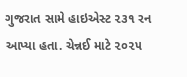ગુજરાત સામે હાઇએસ્ટ ૨૩૧ રન આપ્યા હતા. ચેન્નઈ માટે ૨૦૨૫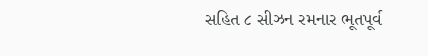સહિત ૮ સીઝન રમનાર ભૂતપૂર્વ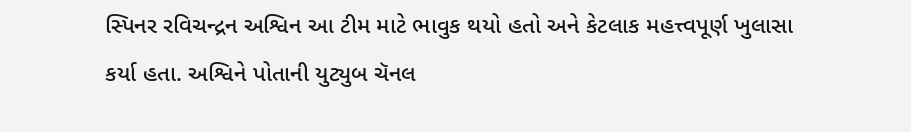સ્પિનર રવિચન્દ્રન અશ્વિન આ ટીમ માટે ભાવુક થયો હતો અને કેટલાક મહત્ત્વપૂર્ણ ખુલાસા કર્યા હતા. અશ્વિને પોતાની યુટ્યુબ ચૅનલ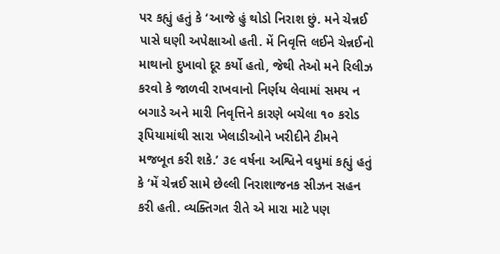પર કહ્યું હતું કે ‘આજે હું થોડો નિરાશ છું. મને ચેન્નઈ પાસે ઘણી અપેક્ષાઓ હતી. મેં નિવૃત્તિ લઈને ચેન્નઈનો માથાનો દુખાવો દૂર કર્યો હતો, જેથી તેઓ મને રિલીઝ કરવો કે જાળવી રાખવાનો નિર્ણય લેવામાં સમય ન બગાડે અને મારી નિવૃત્તિને કારણે બચેલા ૧૦ કરોડ રૂપિયામાંથી સારા ખેલાડીઓને ખરીદીને ટીમને મજબૂત કરી શકે.’ ૩૯ વર્ષના અશ્વિને વધુમાં કહ્યું હતું કે ‘મેં ચેન્નઈ સામે છેલ્લી નિરાશાજનક સીઝન સહન કરી હતી. વ્યક્તિગત રીતે એ મારા માટે પણ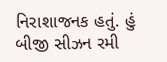નિરાશાજનક હતું. હું બીજી સીઝન રમી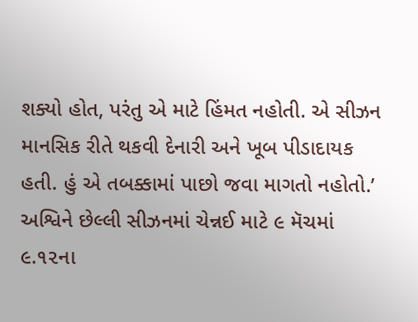શક્યો હોત, પરંતુ એ માટે હિંમત નહોતી. એ સીઝન માનસિક રીતે થકવી દેનારી અને ખૂબ પીડાદાયક હતી. હું એ તબક્કામાં પાછો જવા માગતો નહોતો.’ અશ્વિને છેલ્લી સીઝનમાં ચેન્નઈ માટે ૯ મૅચમાં ૯.૧૨ના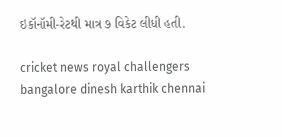ઇકૉનૉમી-રેટથી માત્ર ૭ વિકેટ લીધી હતી.

cricket news royal challengers bangalore dinesh karthik chennai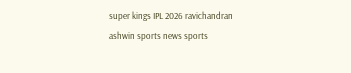super kings IPL 2026 ravichandran ashwin sports news sports